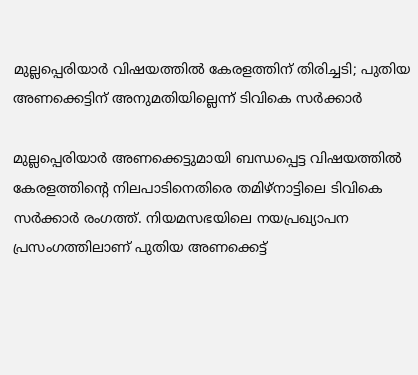മുല്ലപ്പെരിയാർ വിഷയത്തിൽ കേരളത്തിന് തിരിച്ചടി; പുതിയ അണക്കെട്ടിന് അനുമതിയില്ലെന്ന് ടിവികെ സർക്കാർ

മുല്ലപ്പെരിയാർ അണക്കെട്ടുമായി ബന്ധപ്പെട്ട വിഷയത്തിൽ കേരളത്തിന്റെ നിലപാടിനെതിരെ തമിഴ്നാട്ടിലെ ടിവികെ സർക്കാർ രംഗത്ത്. നിയമസഭയിലെ നയപ്രഖ്യാപന പ്രസംഗത്തിലാണ് പുതിയ അണക്കെട്ട്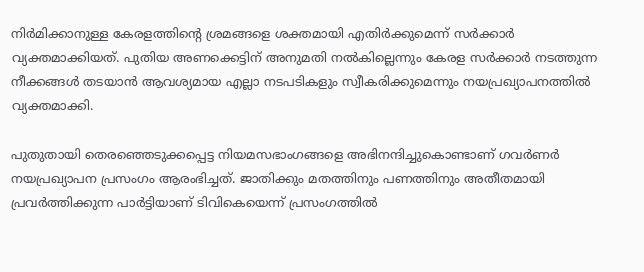നിർമിക്കാനുള്ള കേരളത്തിന്റെ ശ്രമങ്ങളെ ശക്തമായി എതിർക്കുമെന്ന് സർക്കാർ വ്യക്തമാക്കിയത്. പുതിയ അണക്കെട്ടിന് അനുമതി നൽകില്ലെന്നും കേരള സർക്കാർ നടത്തുന്ന നീക്കങ്ങൾ തടയാൻ ആവശ്യമായ എല്ലാ നടപടികളും സ്വീകരിക്കുമെന്നും നയപ്രഖ്യാപനത്തിൽ വ്യക്തമാക്കി.

പുതുതായി തെരഞ്ഞെടുക്കപ്പെട്ട നിയമസഭാംഗങ്ങളെ അഭിനന്ദിച്ചുകൊണ്ടാണ് ഗവർണർ നയപ്രഖ്യാപന പ്രസംഗം ആരംഭിച്ചത്. ജാതിക്കും മതത്തിനും പണത്തിനും അതീതമായി പ്രവർത്തിക്കുന്ന പാർട്ടിയാണ് ടിവികെയെന്ന് പ്രസംഗത്തിൽ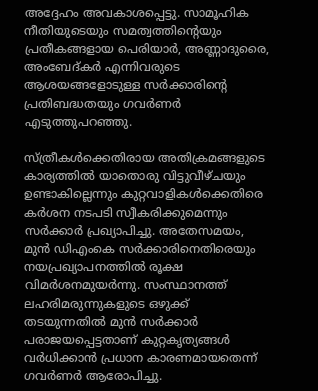അദ്ദേഹം അവകാശപ്പെട്ടു. സാമൂഹിക നീതിയുടെയും സമത്വത്തിന്റെയും പ്രതീകങ്ങളായ പെരിയാർ, അണ്ണാദുരൈ, അംബേദ്കർ എന്നിവരുടെ ആശയങ്ങളോടുള്ള സർക്കാരിന്റെ പ്രതിബദ്ധതയും ഗവർണർ എടുത്തുപറഞ്ഞു.

സ്ത്രീകൾക്കെതിരായ അതിക്രമങ്ങളുടെ കാര്യത്തിൽ യാതൊരു വിട്ടുവീഴ്ചയും ഉണ്ടാകില്ലെന്നും കുറ്റവാളികൾക്കെതിരെ കർശന നടപടി സ്വീകരിക്കുമെന്നും സർക്കാർ പ്രഖ്യാപിച്ചു. അതേസമയം, മുൻ ഡിഎംകെ സർക്കാരിനെതിരെയും നയപ്രഖ്യാപനത്തിൽ രൂക്ഷ വിമർശനമുയർന്നു. സംസ്ഥാനത്ത് ലഹരിമരുന്നുകളുടെ ഒഴുക്ക് തടയുന്നതിൽ മുൻ സർക്കാർ പരാജയപ്പെട്ടതാണ് കുറ്റകൃത്യങ്ങൾ വർധിക്കാൻ പ്രധാന കാരണമായതെന്ന് ഗവർണർ ആരോപിച്ചു.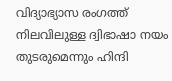വിദ്യാഭ്യാസ രംഗത്ത് നിലവിലുള്ള ദ്വിഭാഷാ നയം തുടരുമെന്നും ഹിന്ദി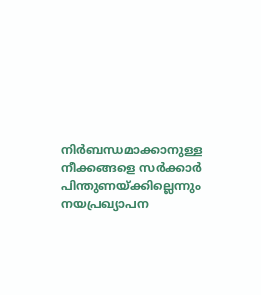നിർബന്ധമാക്കാനുള്ള നീക്കങ്ങളെ സർക്കാർ പിന്തുണയ്ക്കില്ലെന്നും നയപ്രഖ്യാപന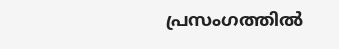പ്രസംഗത്തിൽ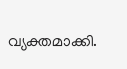വ്യക്തമാക്കി.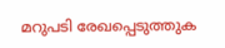മറുപടി രേഖപ്പെടുത്തുക